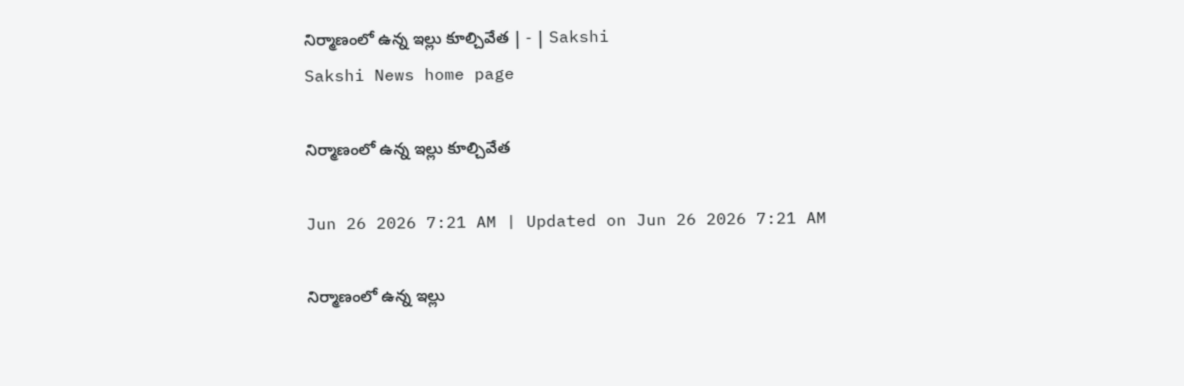నిర్మాణంలో ఉన్న ఇల్లు కూల్చివేత | - | Sakshi
Sakshi News home page

నిర్మాణంలో ఉన్న ఇల్లు కూల్చివేత

Jun 26 2026 7:21 AM | Updated on Jun 26 2026 7:21 AM

నిర్మాణంలో ఉన్న ఇల్లు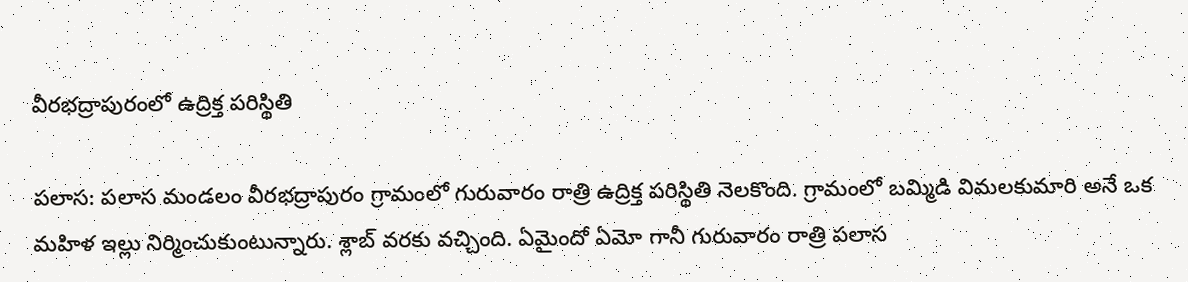వీరభద్రాపురంలో ఉద్రిక్త పరిస్థితి

పలాస: పలాస మండలం వీరభద్రాపురం గ్రామంలో గురువారం రాత్రి ఉద్రిక్త పరిస్థితి నెలకొంది. గ్రామంలో బమ్మిడి విమలకుమారి అనే ఒక మహిళ ఇల్లు నిర్మించుకుంటున్నారు. శ్లాబ్‌ వరకు వచ్చింది. ఏమైందో ఏమో గానీ గురువారం రాత్రి పలాస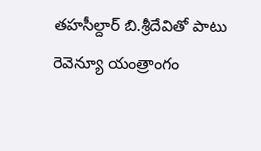తహసీల్దార్‌ బి.శ్రీదేవితో పాటు రెవెన్యూ యంత్రాంగం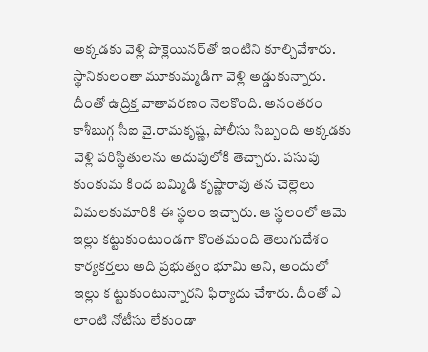అక్కడకు వెళ్లి పొక్లెయినర్‌తో ఇంటిని కూల్చివేశారు. స్థానికులంతా మూకుమ్మడిగా వెళ్లి అడ్డుకున్నారు. దీంతో ఉద్రిక్త వాతావరణం నెలకొంది. అనంతరం కాశీబుగ్గ సీఐ వై.రామకృష్ణ, పోలీసు సిబ్బంది అక్కడకు వెళ్లి పరిస్థితులను అదుపులోకి తెచ్చారు. పసుపు కుంకుమ కింద బమ్మిడి కృష్ణారావు తన చెల్లెలు విమలకుమారికి ఈ స్థలం ఇచ్చారు. ఆ స్థలంలో ఆమె ఇల్లు కట్టుకుంటుండగా కొంతమంది తెలుగుదేశం కార్యకర్తలు అది ప్రభుత్వం భూమి అని, అందులో ఇల్లు క ట్టుకుంటున్నారని ఫిర్యాదు చేశారు. దీంతో ఎ లాంటి నోటీసు లేకుండా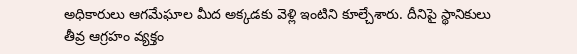అధికారులు ఆగమేఘాల మీద అక్కడకు వెళ్లి ఇంటిని కూల్చేశారు. దీనిపై స్థానికులు తీవ్ర ఆగ్రహం వ్యక్తం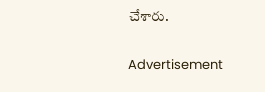చేశారు.

Advertisement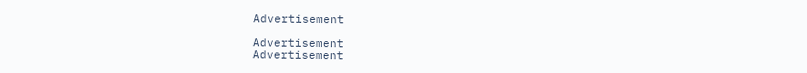Advertisement

Advertisement
Advertisement